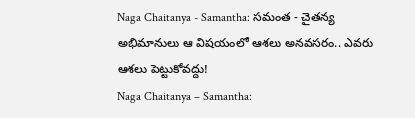Naga Chaitanya - Samantha: సమంత - చైతన్య అభిమానులు ఆ విషయంలో ఆశలు అనవసరం.. ఎవరు ఆశలు పెట్టుకోవద్దు!
Naga Chaitanya – Samantha: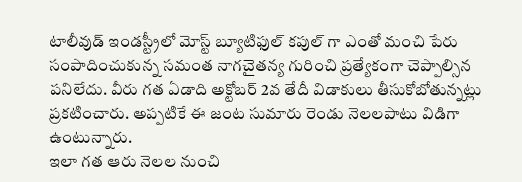టాలీవుడ్ ఇండస్ట్రీలో మోస్ట్ బ్యూటిఫుల్ కపుల్ గా ఎంతో మంచి పేరు సంపాదించుకున్న సమంత నాగచైతన్య గురించి ప్రత్యేకంగా చెప్పాల్సిన పనిలేదు. వీరు గత ఏడాది అక్టోబర్ 2వ తేదీ విడాకులు తీసుకోబోతున్నట్లు ప్రకటించారు. అప్పటికే ఈ జంట సుమారు రెండు నెలలపాటు విడిగా ఉంటున్నారు.
ఇలా గత ఆరు నెలల నుంచి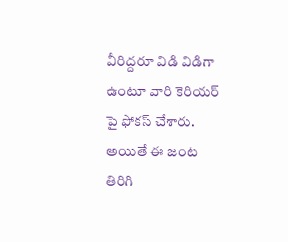వీరిద్దరూ విడి విడిగా ఉంటూ వారి కెరియర్ పై ఫోకస్ చేశారు. అయితే ఈ జంట తిరిగి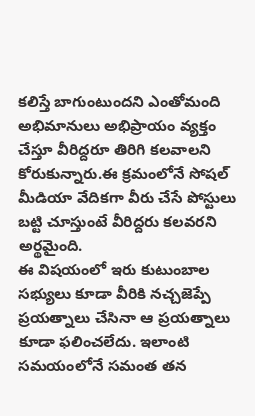కలిస్తే బాగుంటుందని ఎంతోమంది అభిమానులు అభిప్రాయం వ్యక్తం చేస్తూ వీరిద్దరూ తిరిగి కలవాలని కోరుకున్నారు.ఈ క్రమంలోనే సోషల్ మీడియా వేదికగా వీరు చేసే పోస్టులు బట్టి చూస్తుంటే వీరిద్దరు కలవరని అర్థమైంది.
ఈ విషయంలో ఇరు కుటుంబాల సభ్యులు కూడా వీరికి నచ్చజెప్పే ప్రయత్నాలు చేసినా ఆ ప్రయత్నాలు కూడా ఫలించలేదు. ఇలాంటి సమయంలోనే సమంత తన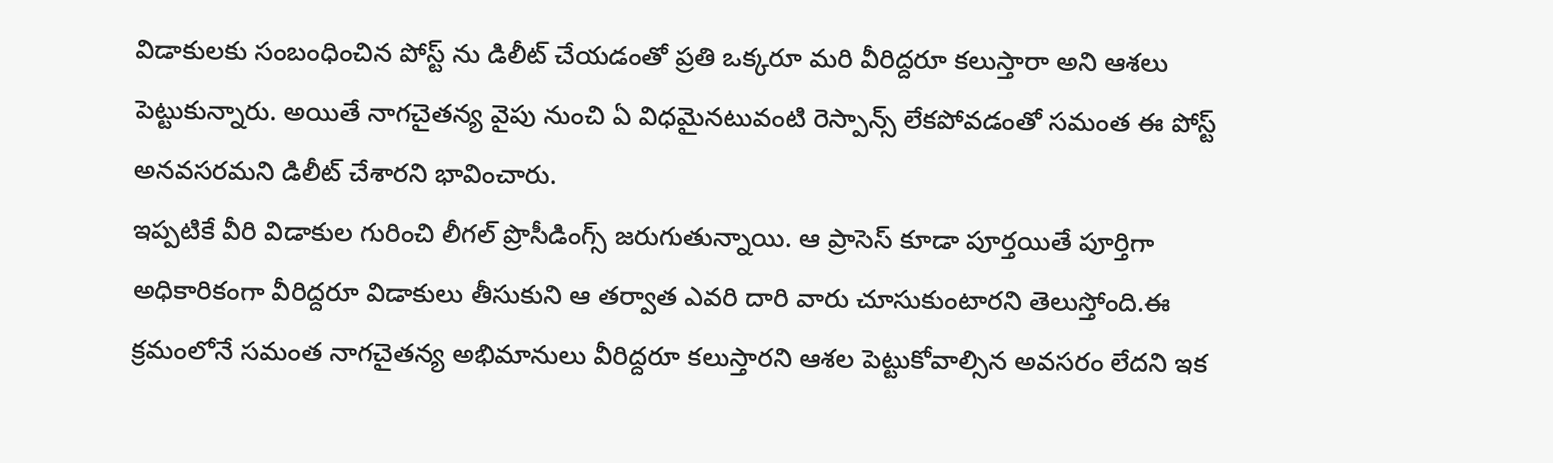విడాకులకు సంబంధించిన పోస్ట్ ను డిలీట్ చేయడంతో ప్రతి ఒక్కరూ మరి వీరిద్దరూ కలుస్తారా అని ఆశలు పెట్టుకున్నారు. అయితే నాగచైతన్య వైపు నుంచి ఏ విధమైనటువంటి రెస్పాన్స్ లేకపోవడంతో సమంత ఈ పోస్ట్ అనవసరమని డిలీట్ చేశారని భావించారు.
ఇప్పటికే వీరి విడాకుల గురించి లీగల్ ప్రొసీడింగ్స్ జరుగుతున్నాయి. ఆ ప్రాసెస్ కూడా పూర్తయితే పూర్తిగా అధికారికంగా వీరిద్దరూ విడాకులు తీసుకుని ఆ తర్వాత ఎవరి దారి వారు చూసుకుంటారని తెలుస్తోంది.ఈ క్రమంలోనే సమంత నాగచైతన్య అభిమానులు వీరిద్దరూ కలుస్తారని ఆశల పెట్టుకోవాల్సిన అవసరం లేదని ఇక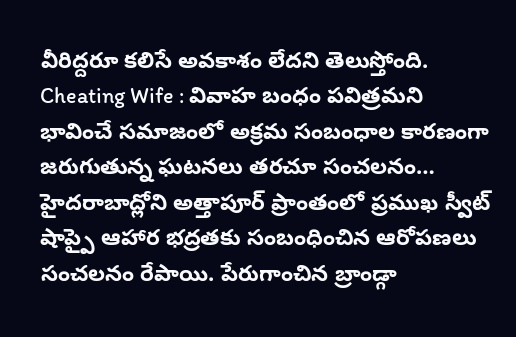వీరిద్దరూ కలిసే అవకాశం లేదని తెలుస్తోంది.
Cheating Wife : వివాహ బంధం పవిత్రమని భావించే సమాజంలో అక్రమ సంబంధాల కారణంగా జరుగుతున్న ఘటనలు తరచూ సంచలనం…
హైదరాబాద్లోని అత్తాపూర్ ప్రాంతంలో ప్రముఖ స్వీట్ షాప్పై ఆహార భద్రతకు సంబంధించిన ఆరోపణలు సంచలనం రేపాయి. పేరుగాంచిన బ్రాండ్గా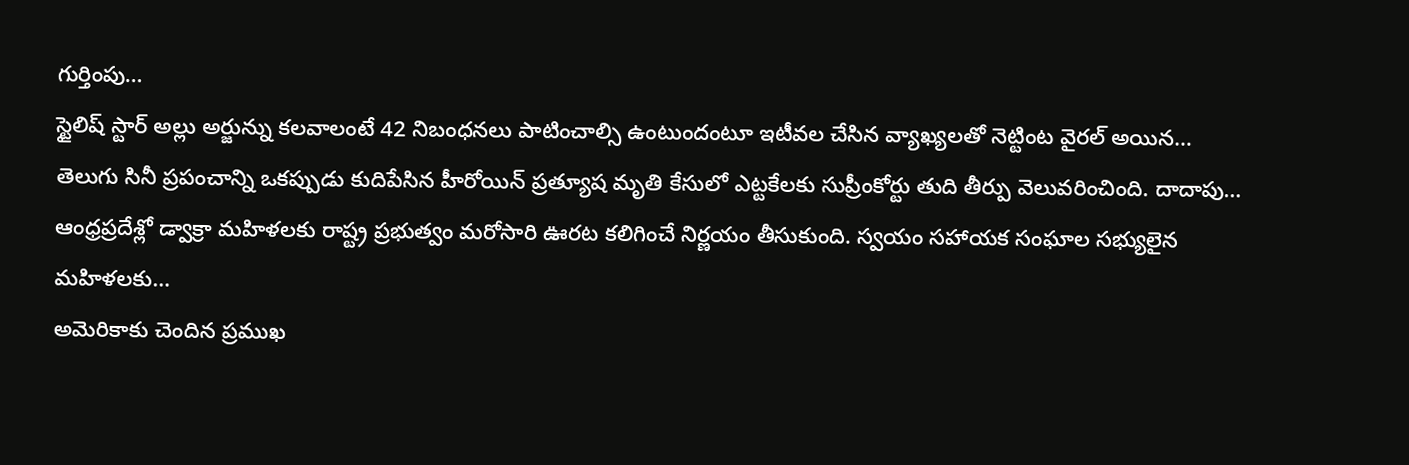గుర్తింపు…
స్టైలిష్ స్టార్ అల్లు అర్జున్ను కలవాలంటే 42 నిబంధనలు పాటించాల్సి ఉంటుందంటూ ఇటీవల చేసిన వ్యాఖ్యలతో నెట్టింట వైరల్ అయిన…
తెలుగు సినీ ప్రపంచాన్ని ఒకప్పుడు కుదిపేసిన హీరోయిన్ ప్రత్యూష మృతి కేసులో ఎట్టకేలకు సుప్రీంకోర్టు తుది తీర్పు వెలువరించింది. దాదాపు…
ఆంధ్రప్రదేశ్లో డ్వాక్రా మహిళలకు రాష్ట్ర ప్రభుత్వం మరోసారి ఊరట కలిగించే నిర్ణయం తీసుకుంది. స్వయం సహాయక సంఘాల సభ్యులైన మహిళలకు…
అమెరికాకు చెందిన ప్రముఖ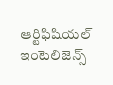ఆర్టిఫిషియల్ ఇంటెలిజెన్స్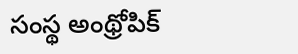సంస్థ అంథ్రోపిక్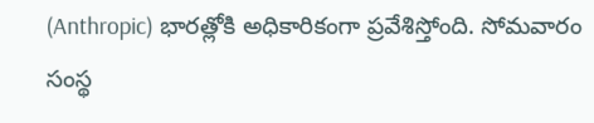(Anthropic) భారత్లోకి అధికారికంగా ప్రవేశిస్తోంది. సోమవారం సంస్థ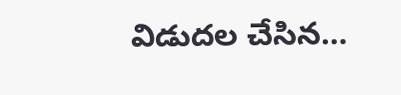విడుదల చేసిన…